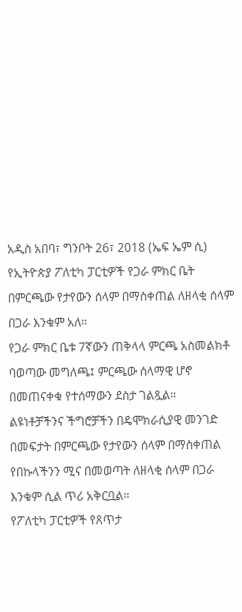አዲስ አበባ፣ ግንቦት 26፣ 2018 (ኤፍ ኤም ሲ) የኢትዮጵያ ፖለቲካ ፓርቲዎች የጋራ ምክር ቤት በምርጫው የታየውን ሰላም በማስቀጠል ለዘላቂ ሰላም በጋራ እንቁም አለ።
የጋራ ምክር ቤቱ 7ኛውን ጠቅላላ ምርጫ አስመልክቶ ባወጣው መግለጫ፤ ምርጫው ሰላማዊ ሆኖ በመጠናቀቁ የተሰማውን ደስታ ገልጿል።
ልዩነቶቻችንና ችግሮቻችን በዴሞክራሲያዊ መንገድ በመፍታት በምርጫው የታየውን ሰላም በማስቀጠል የበኩላችንን ሚና በመወጣት ለዘላቂ ሰላም በጋራ እንቁም ሲል ጥሪ አቅርቧል።
የፖለቲካ ፓርቲዎች የጸጥታ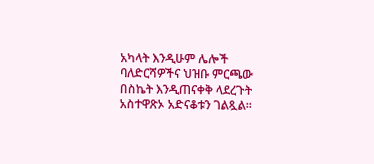አካላት እንዲሁም ሌሎች ባለድርሻዎችና ህዝቡ ምርጫው በስኬት እንዲጠናቀቅ ላደረጉት አስተዋጽኦ አድናቆቱን ገልጿል፡፡